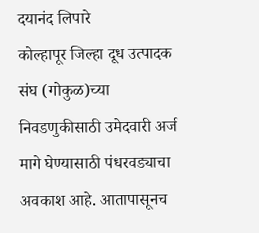दयानंद लिपारे
कोल्हापूर जिल्हा दूध उत्पादक संघ (गोकुळ)च्या निवडणुकीसाठी उमेदवारी अर्ज मागे घेण्यासाठी पंधरवड्याचा अवकाश आहे. आतापासूनच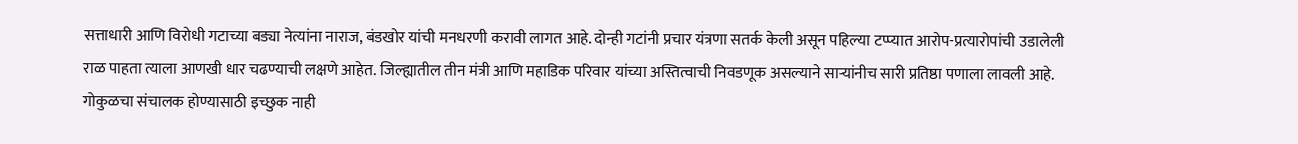सत्ताधारी आणि विरोधी गटाच्या बड्या नेत्यांना नाराज, बंडखोर यांची मनधरणी करावी लागत आहे. दोन्ही गटांनी प्रचार यंत्रणा सतर्क केली असून पहिल्या टप्प्यात आरोप-प्रत्यारोपांची उडालेली राळ पाहता त्याला आणखी धार चढण्याची लक्षणे आहेत. जिल्ह्यातील तीन मंत्री आणि महाडिक परिवार यांच्या अस्तित्वाची निवडणूक असल्याने साऱ्यांनीच सारी प्रतिष्ठा पणाला लावली आहे.
गोकुळचा संचालक होण्यासाठी इच्छुक नाही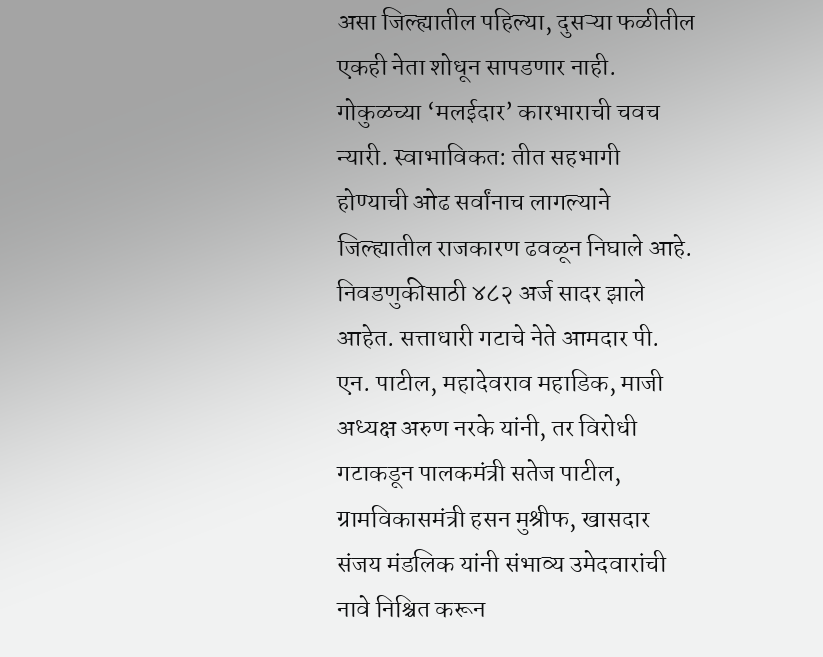असा जिल्ह्यातील पहिल्या, दुसऱ्या फळीतील एकही नेता शोधून सापडणार नाही. गोकुळच्या ‘मलईदार’ कारभाराची चवच न्यारी. स्वाभाविकत: तीत सहभागी होण्याची ओढ सर्वांनाच लागल्याने जिल्ह्यातील राजकारण ढवळून निघाले आहे. निवडणुकीसाठी ४८२ अर्ज सादर झाले आहेत. सत्ताधारी गटाचे नेते आमदार पी. एन. पाटील, महादेवराव महाडिक, माजी अध्यक्ष अरुण नरके यांनी, तर विरोधी गटाकडून पालकमंत्री सतेज पाटील, ग्रामविकासमंत्री हसन मुश्रीफ, खासदार संजय मंडलिक यांनी संभाव्य उमेदवारांची नावे निश्चित करून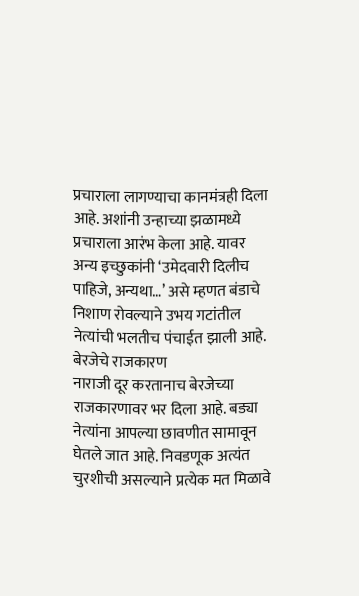प्रचाराला लागण्याचा कानमंत्रही दिला आहे. अशांनी उन्हाच्या झळामध्ये प्रचाराला आरंभ केला आहे. यावर अन्य इच्छुकांनी ‘उमेदवारी दिलीच पाहिजे, अन्यथा…’ असे म्हणत बंडाचे निशाण रोवल्याने उभय गटांतील नेत्यांची भलतीच पंचाईत झाली आहे.
बेरजेचे राजकारण
नाराजी दूर करतानाच बेरजेच्या राजकारणावर भर दिला आहे. बड्या नेत्यांना आपल्या छावणीत सामावून घेतले जात आहे. निवडणूक अत्यंत चुरशीची असल्याने प्रत्येक मत मिळावे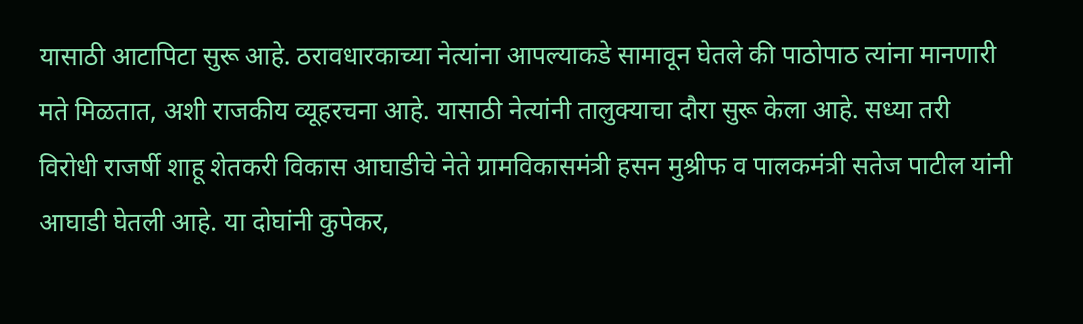यासाठी आटापिटा सुरू आहे. ठरावधारकाच्या नेत्यांना आपल्याकडे सामावून घेतले की पाठोपाठ त्यांना मानणारी मते मिळतात, अशी राजकीय व्यूहरचना आहे. यासाठी नेत्यांनी तालुक्याचा दौरा सुरू केला आहे. सध्या तरी विरोधी राजर्षी शाहू शेतकरी विकास आघाडीचे नेते ग्रामविकासमंत्री हसन मुश्रीफ व पालकमंत्री सतेज पाटील यांनी आघाडी घेतली आहे. या दोघांनी कुपेकर,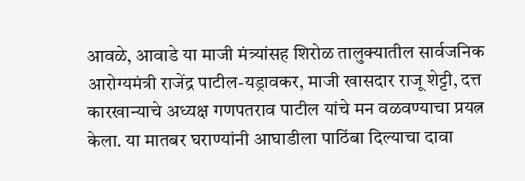आवळे, आवाडे या माजी मंत्र्यांसह शिरोळ तालुक्यातील सार्वजनिक आरोग्यमंत्री राजेंद्र पाटील-यड्रावकर, माजी खासदार राजू शेट्टी, दत्त कारखान्याचे अध्यक्ष गणपतराव पाटील यांचे मन वळवण्याचा प्रयत्न केला. या मातबर घराण्यांनी आघाडीला पाठिंबा दिल्याचा दावा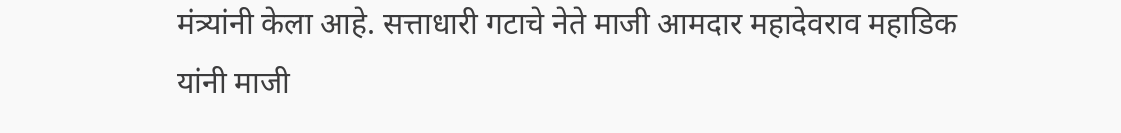मंत्र्यांनी केला आहे. सत्ताधारी गटाचे नेते माजी आमदार महादेवराव महाडिक यांनी माजी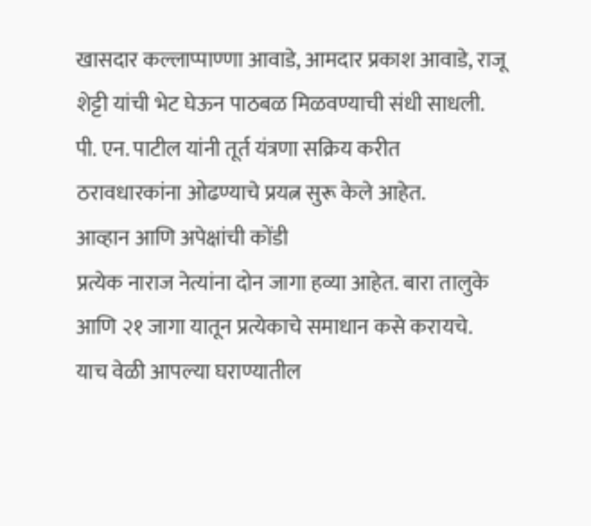खासदार कल्लाप्पाण्णा आवाडे, आमदार प्रकाश आवाडे, राजू शेट्टी यांची भेट घेऊन पाठबळ मिळवण्याची संधी साधली. पी. एन. पाटील यांनी तूर्त यंत्रणा सक्रिय करीत ठरावधारकांना ओढण्याचे प्रयत्न सुरू केले आहेत.
आव्हान आणि अपेक्षांची कोंडी
प्रत्येक नाराज नेत्यांना दोन जागा हव्या आहेत. बारा तालुके आणि २१ जागा यातून प्रत्येकाचे समाधान कसे करायचे. याच वेळी आपल्या घराण्यातील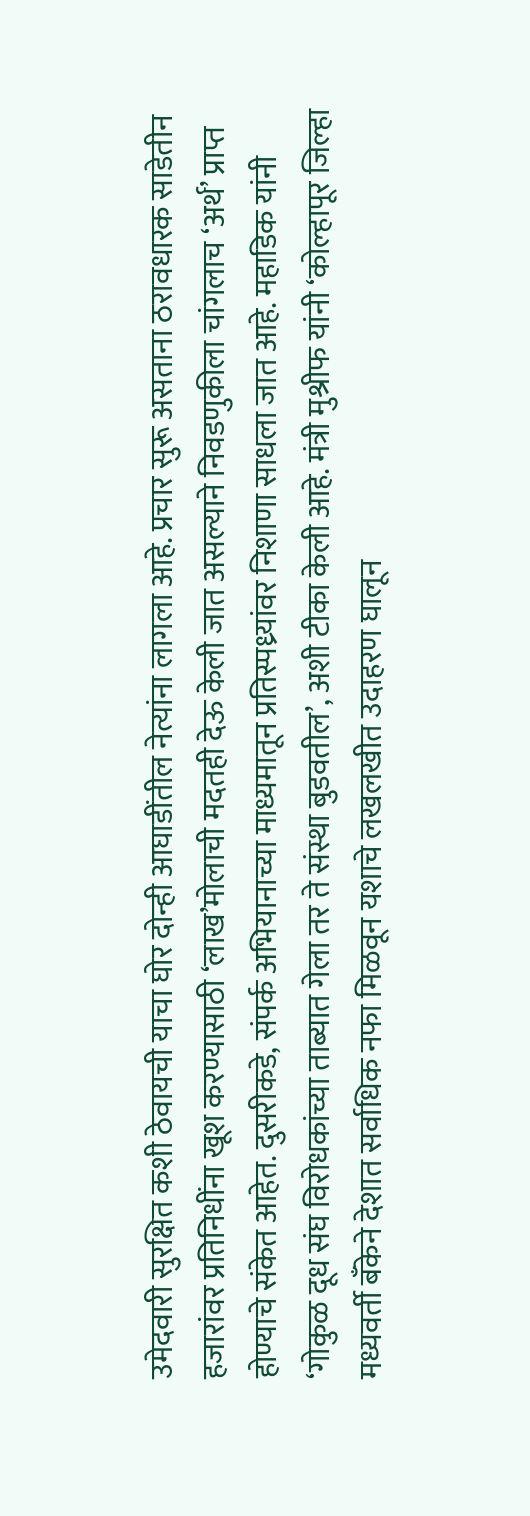उमेदवारी सुरक्षित कशी ठेवायची याचा घोर दोन्ही आघाडींतील नेत्यांना लागला आहे. प्रचार सुरू असताना ठरावधारक साडेतीन हजारांवर प्रतिनिधींना खूश करण्यासाठी ‘लाख’मोलाची मदतही देऊ केली जात असल्याने निवडणुकीला चांगलाच ‘अर्थ’ प्राप्त होण्याचे संकेत आहेत. दुसरीकडे, संपर्क अभियानाच्या माध्यमातून प्रतिस्पध्र्यांवर निशाणा साधला जात आहे. महाडिक यांनी ‘गोकुळ दूध संघ विरोधकांच्या ताब्यात गेला तर ते संस्था बुडवतील’, अशी टीका केली आहे. मंत्री मुश्रीफ यांनी ‘कोल्हापूर जिल्हा मध्यवर्ती बँकेने देशात सर्वाधिक नफा मिळवून यशाचे लखलखीत उदाहरण घालून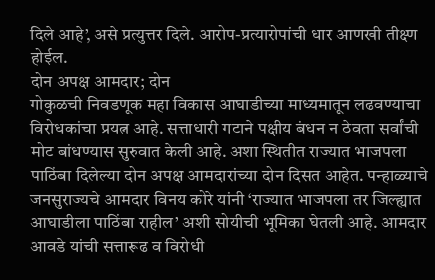दिले आहे’, असे प्रत्युत्तर दिले. आरोप-प्रत्यारोपांची धार आणखी तीक्ष्ण होईल.
दोन अपक्ष आमदार; दोन
गोकुळची निवडणूक महा विकास आघाडीच्या माध्यमातून लढवण्याचा विरोधकांचा प्रयत्न आहे. सत्ताधारी गटाने पक्षीय बंधन न ठेवता सर्वांची मोट बांधण्यास सुरुवात केली आहे. अशा स्थितीत राज्यात भाजपला पाठिंबा दिलेल्या दोन अपक्ष आमदारांच्या दोन दिसत आहेत. पन्हाळ्याचे जनसुराज्यचे आमदार विनय कोरे यांनी ‘राज्यात भाजपला तर जिल्ह्यात आघाडीला पाठिंबा राहील’ अशी सोयीची भूमिका घेतली आहे. आमदार आवडे यांची सत्तारूढ व विरोधी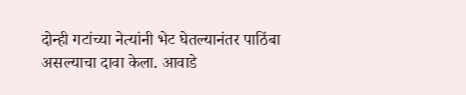दोन्ही गटांच्या नेत्यांनी भेट घेतल्यानंतर पाठिंबा असल्याचा दावा केला. आवाडे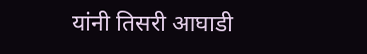यांनी तिसरी आघाडी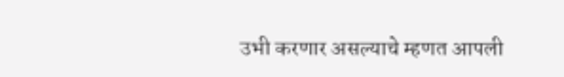उभी करणार असल्याचे म्हणत आपली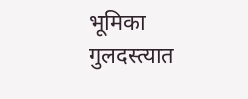भूमिका गुलदस्त्यात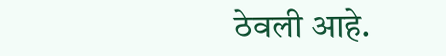ठेवली आहे.